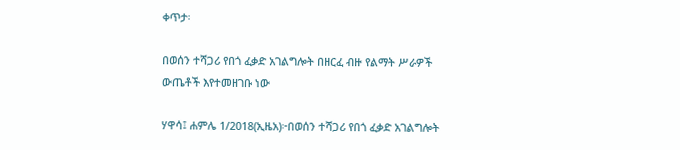ቀጥታ፡

በወሰን ተሻጋሪ የበጎ ፈቃድ አገልግሎት በዘርፈ ብዙ የልማት ሥራዎች ውጤቶች እየተመዘገቡ ነው

ሃዋሳ፤ ሐምሌ 1/2018(ኢዜአ)፦በወሰን ተሻጋሪ የበጎ ፈቃድ አገልግሎት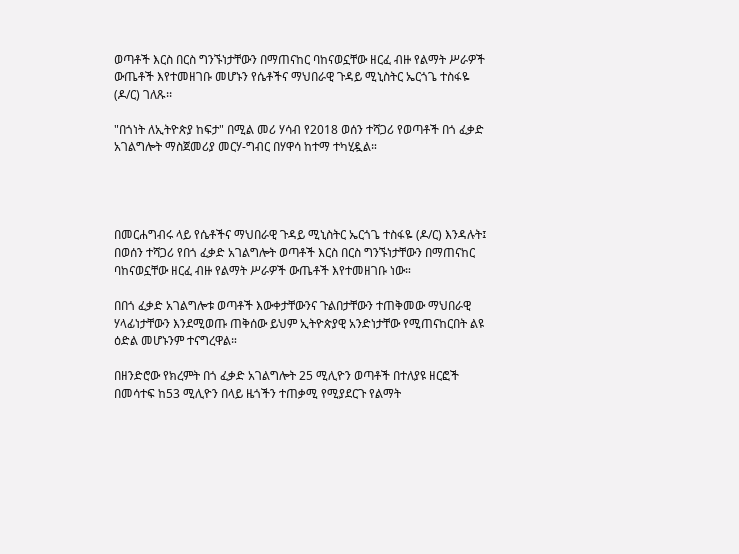ወጣቶች እርስ በርስ ግንኙነታቸውን በማጠናከር ባከናወኗቸው ዘርፈ ብዙ የልማት ሥራዎች ውጤቶች እየተመዘገቡ መሆኑን የሴቶችና ማህበራዊ ጉዳይ ሚኒስትር ኤርጎጌ ተስፋዬ (ዶ/ር) ገለጹ፡፡

"በጎነት ለኢትዮጵያ ከፍታ" በሚል መሪ ሃሳብ የ2018 ወሰን ተሻጋሪ የወጣቶች በጎ ፈቃድ አገልግሎት ማስጀመሪያ መርሃ-ግብር በሃዋሳ ከተማ ተካሂዷል።




በመርሐግብሩ ላይ የሴቶችና ማህበራዊ ጉዳይ ሚኒስትር ኤርጎጌ ተስፋዬ (ዶ/ር) እንዳሉት፤ በወሰን ተሻጋሪ የበጎ ፈቃድ አገልግሎት ወጣቶች እርስ በርስ ግንኙነታቸውን በማጠናከር ባከናወኗቸው ዘርፈ ብዙ የልማት ሥራዎች ውጤቶች እየተመዘገቡ ነው።

በበጎ ፈቃድ አገልግሎቱ ወጣቶች እውቀታቸውንና ጉልበታቸውን ተጠቅመው ማህበራዊ ሃላፊነታቸውን እንደሚወጡ ጠቅሰው ይህም ኢትዮጵያዊ አንድነታቸው የሚጠናከርበት ልዩ ዕድል መሆኑንም ተናግረዋል።

በዘንድሮው የክረምት በጎ ፈቃድ አገልግሎት 25 ሚሊዮን ወጣቶች በተለያዩ ዘርፎች በመሳተፍ ከ53 ሚሊዮን በላይ ዜጎችን ተጠቃሚ የሚያደርጉ የልማት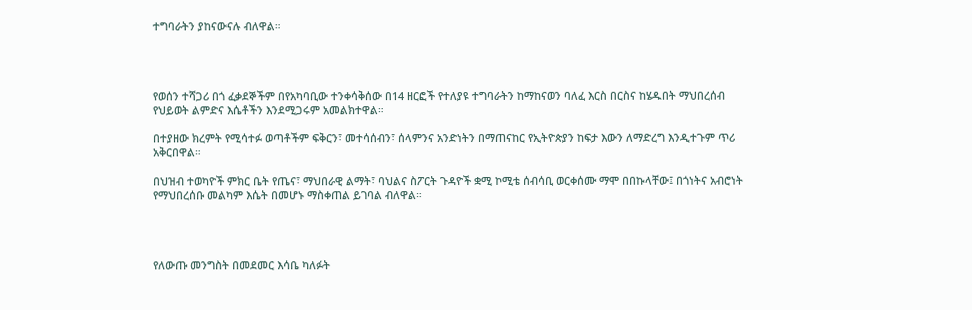ተግባራትን ያከናውናሉ ብለዋል።




የወሰን ተሻጋሪ በጎ ፈቃደኞችም በየአካባቢው ተንቀሳቅሰው በ14 ዘርፎች የተለያዩ ተግባራትን ከማከናወን ባለፈ እርስ በርስና ከሄዱበት ማህበረሰብ የህይወት ልምድና እሴቶችን እንደሚጋሩም አመልክተዋል።

በተያዘው ክረምት የሚሳተፉ ወጣቶችም ፍቅርን፣ መተሳሰብን፣ ሰላምንና አንድነትን በማጠናከር የኢትዮጵያን ከፍታ እውን ለማድረግ እንዲተጉም ጥሪ አቅርበዋል።

በህዝብ ተወካዮች ምክር ቤት የጤና፣ ማህበራዊ ልማት፣ ባህልና ስፖርት ጉዳዮች ቋሚ ኮሚቴ ሰብሳቢ ወርቀሰሙ ማሞ በበኩላቸው፤ በጎነትና አብሮነት የማህበረሰቡ መልካም እሴት በመሆኑ ማስቀጠል ይገባል ብለዋል።




የለውጡ መንግስት በመደመር እሳቤ ካለፉት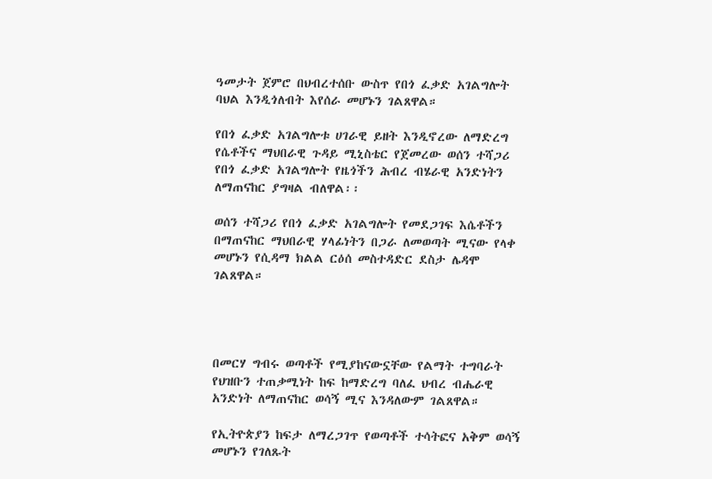ዓመታት ጀምሮ በህብረተሰቡ ውስጥ የበጎ ፈቃድ አገልግሎት ባህል እንዲጎለብት እየሰራ መሆኑን ገልጸዋል።

የበጎ ፈቃድ አገልግሎቱ ሀገራዊ ይዘት እንዲኖረው ለማድረግ የሴቶችና ማህበራዊ ጉዳይ ሚኒስቴር የጀመረው ወሰን ተሻጋሪ የበጎ ፈቃድ አገልግሎት የዜጎችን ሕብረ ብሄራዊ አንድነትን ለማጠናከር ያግዛል ብለዋል፡፡

ወሰን ተሻጋሪ የበጎ ፈቃድ አገልግሎት የመደጋገፍ እሴቶችን በማጠናከር ማህበራዊ ሃላፊነትን በጋራ ለመወጣት ሚናው የላቀ መሆኑን የሲዳማ ክልል ርዕሰ መስተዳድር ደስታ ሌዳሞ ገልጸዋል።




በመርሃ ግብሩ ወጣቶች የሚያከናውኗቸው የልማት ተግባራት የህዝቡን ተጠቃሚነት ከፍ ከማድረግ ባለፈ ህብረ ብሔራዊ አንድነት ለማጠናከር ወሳኝ ሚና እንዳለውም ገልጸዋል።

የኢትዮጵያን ከፍታ ለማረጋገጥ የወጣቶች ተሳትፎና አቅም ወሳኝ መሆኑን የገለጹት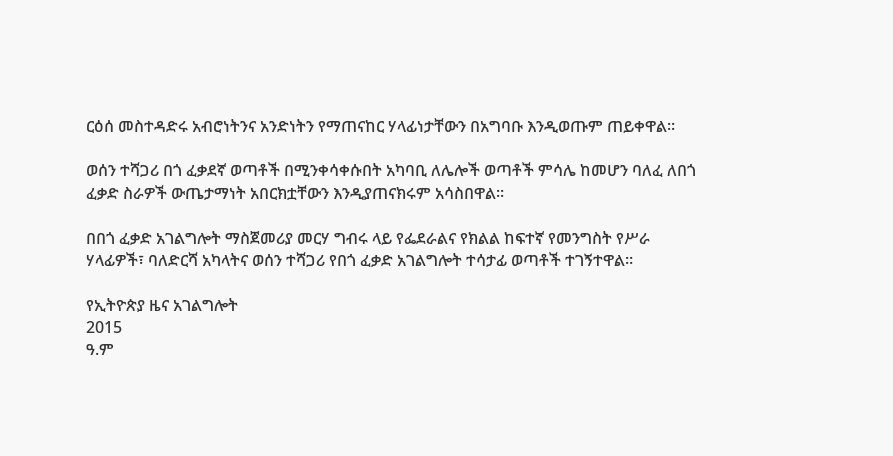ርዕሰ መስተዳድሩ አብሮነትንና አንድነትን የማጠናከር ሃላፊነታቸውን በአግባቡ እንዲወጡም ጠይቀዋል።

ወሰን ተሻጋሪ በጎ ፈቃደኛ ወጣቶች በሚንቀሳቀሱበት አካባቢ ለሌሎች ወጣቶች ምሳሌ ከመሆን ባለፈ ለበጎ ፈቃድ ስራዎች ውጤታማነት አበርክቷቸውን እንዲያጠናክሩም አሳስበዋል።

በበጎ ፈቃድ አገልግሎት ማስጀመሪያ መርሃ ግብሩ ላይ የፌደራልና የክልል ከፍተኛ የመንግስት የሥራ ሃላፊዎች፣ ባለድርሻ አካላትና ወሰን ተሻጋሪ የበጎ ፈቃድ አገልግሎት ተሳታፊ ወጣቶች ተገኝተዋል።

የኢትዮጵያ ዜና አገልግሎት
2015
ዓ.ም